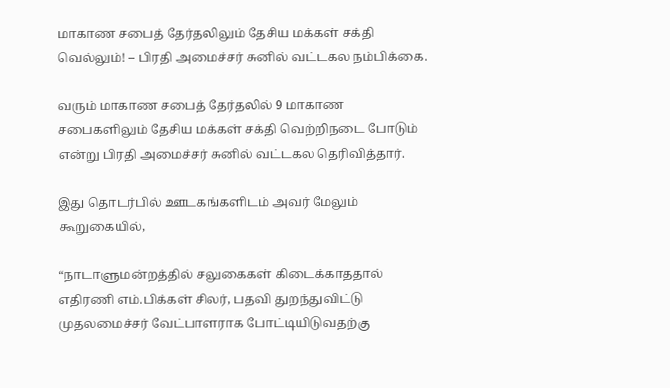மாகாண சபைத் தேர்தலிலும் தேசிய மக்கள் சக்தி வெல்லும்! – பிரதி அமைச்சர் சுனில் வட்டகல நம்பிக்கை.

வரும் மாகாண சபைத் தேர்தலில் 9 மாகாண சபைகளிலும் தேசிய மக்கள் சக்தி வெற்றிநடை போடும் என்று பிரதி அமைச்சர் சுனில் வட்டகல தெரிவித்தார்.

இது தொடர்பில் ஊடகங்களிடம் அவர் மேலும் கூறுகையில்,

“நாடாளுமன்றத்தில் சலுகைகள் கிடைக்காததால் எதிரணி எம்.பிக்கள் சிலர், பதவி துறந்துவிட்டு முதலமைச்சர் வேட்பாளராக போட்டியிடுவதற்கு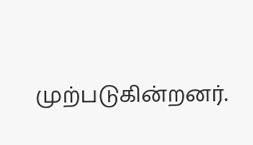முற்படுகின்றனர்.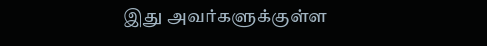இது அவர்களுக்குள்ள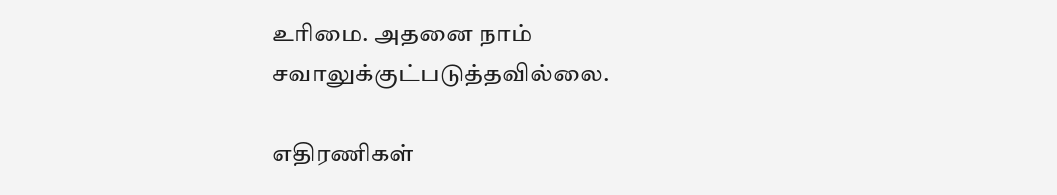உரிமை. அதனை நாம் சவாலுக்குட்படுத்தவில்லை.

எதிரணிகள்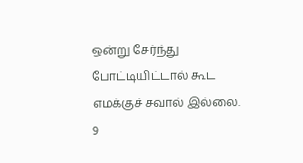ஒன்று சேர்ந்து போட்டியிட்டால் கூட எமக்குச் சவால் இல்லை. 9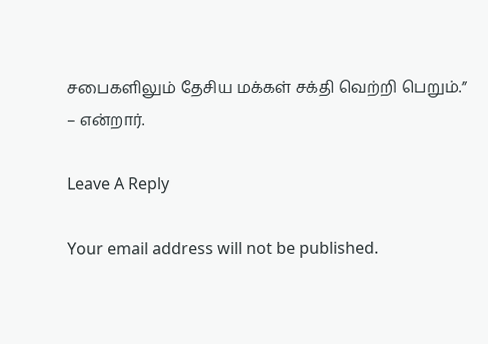சபைகளிலும் தேசிய மக்கள் சக்தி வெற்றி பெறும்.” – என்றார்.

Leave A Reply

Your email address will not be published.